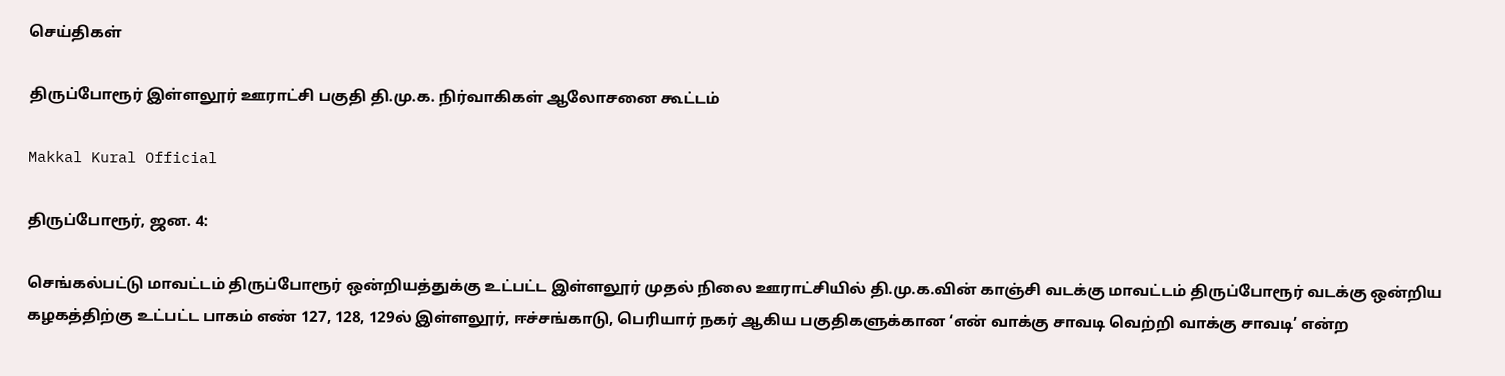செய்திகள்

திருப்போரூர் இள்ளலூர் ஊராட்சி பகுதி தி.மு.க. நிர்வாகிகள் ஆலோசனை கூட்டம்

Makkal Kural Official

திருப்போரூர், ஜன. 4:

செங்கல்பட்டு மாவட்டம் திருப்போரூர் ஒன்றியத்துக்கு உட்பட்ட இள்ளலூர் முதல் நிலை ஊராட்சியில் தி.மு.க.வின் காஞ்சி வடக்கு மாவட்டம் திருப்போரூர் வடக்கு ஒன்றிய கழகத்திற்கு உட்பட்ட பாகம் எண் 127, 128, 129ல் இள்ளலூர், ஈச்சங்காடு, பெரியார் நகர் ஆகிய பகுதிகளுக்கான ‘என் வாக்கு சாவடி வெற்றி வாக்கு சாவடி’ என்ற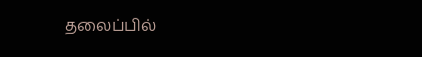தலைப்பில்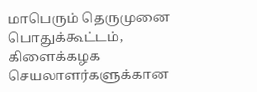மாபெரும் தெருமுனை பொதுக்கூட்டம், கிளைக்கழக செயலாளர்களுக்கான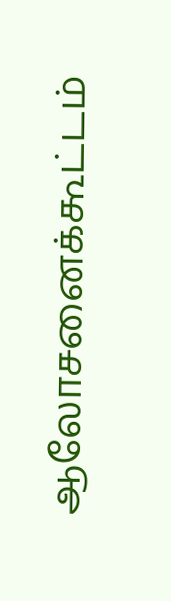ஆலோசனைக்கூட்டம்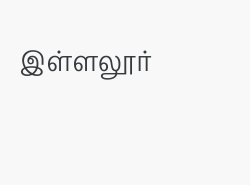இள்ளலூர்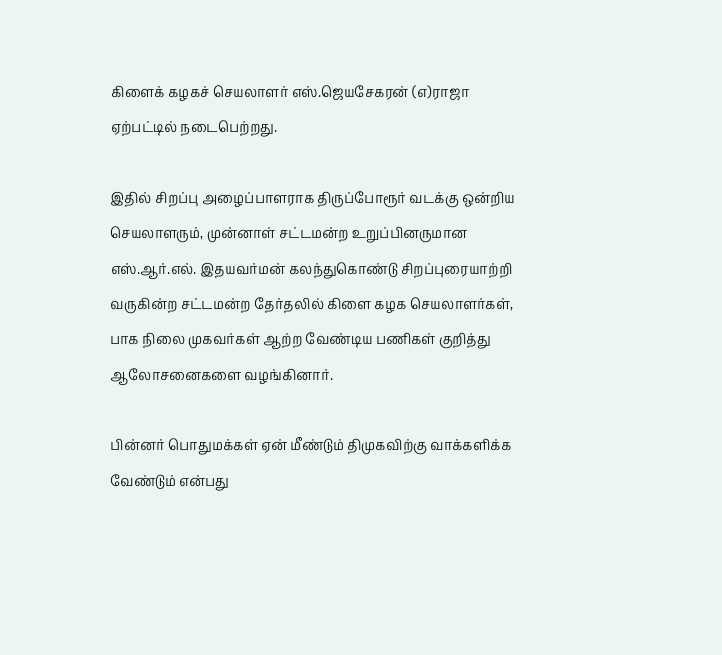கிளைக் கழகச் செயலாளர் எஸ்.ஜெயசேகரன் (எ)ராஜா ஏற்பட்டில் நடைபெற்றது.

இதில் சிறப்பு அழைப்பாளராக திருப்போரூர் வடக்கு ஒன்றிய செயலாளரும், முன்னாள் சட்டமன்ற உறுப்பினருமான எஸ்.ஆர்.எல். இதயவர்மன் கலந்துகொண்டு சிறப்புரையாற்றி வருகின்ற சட்டமன்ற தேர்தலில் கிளை கழக செயலாளர்கள், பாக நிலை முகவர்கள் ஆற்ற வேண்டிய பணிகள் குறித்து ஆலோசனைகளை வழங்கினார்.

பின்னர் பொதுமக்கள் ஏன் மீண்டும் திமுகவிற்கு வாக்களிக்க வேண்டும் என்பது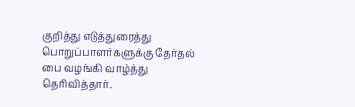குறித்து எடுத்துரைத்து பொறுப்பாளர்களுக்கு தேர்தல் பை வழங்கி வாழ்த்து தெரிவித்தார்.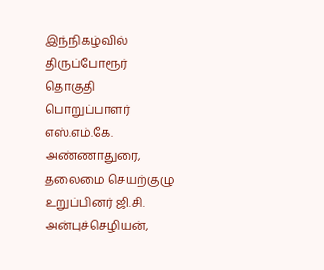இந்நிகழ்வில் திருப்போரூர் தொகுதி பொறுப்பாளர் எஸ்.எம்.கே. அண்ணாதுரை, தலைமை செயற்குழு உறுப்பினர் ஜி.சி. அன்புச்செழியன்,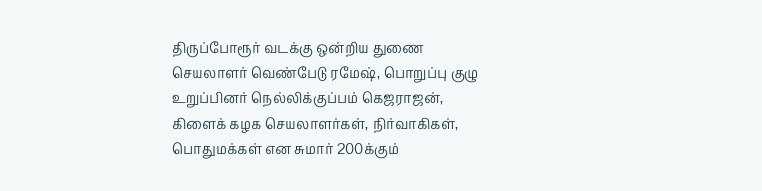திருப்போரூர் வடக்கு ஒன்றிய துணை செயலாளர் வெண்பேடு ரமேஷ், பொறுப்பு குழு உறுப்பினர் நெல்லிக்குப்பம் கெஜராஜன், கிளைக் கழக செயலாளர்கள், நிர்வாகிகள், பொதுமக்கள் என சுமார் 200க்கும்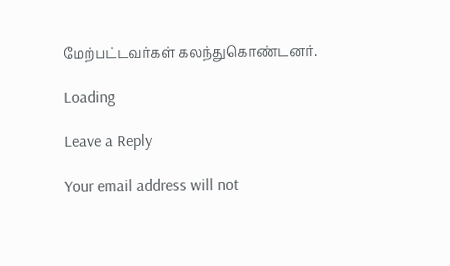மேற்பட்டவர்கள் கலந்துகொண்டனர்.

Loading

Leave a Reply

Your email address will not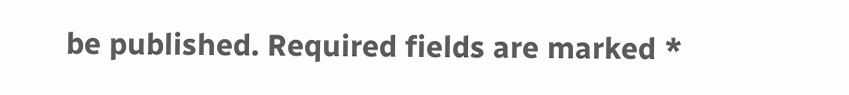be published. Required fields are marked *